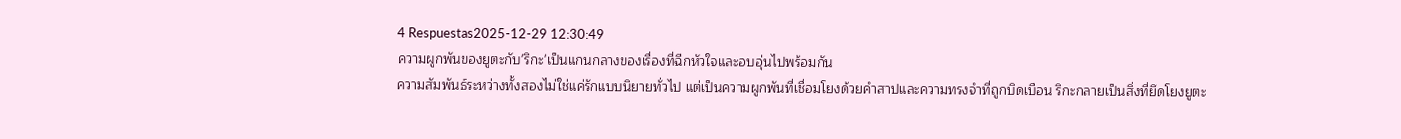4 Respuestas2025-12-29 12:30:49
ความผูกพันของยูตะกับ'ริกะ'เป็นแกนกลางของเรื่องที่ฉีกหัวใจและอบอุ่นไปพร้อมกัน
ความสัมพันธ์ระหว่างทั้งสองไม่ใช่แค่รักแบบนิยายทั่วไป แต่เป็นความผูกพันที่เชื่อมโยงด้วยคำสาปและความทรงจำที่ถูกบิดเบือน ริกะกลายเป็นสิ่งที่ยึดโยงยูตะ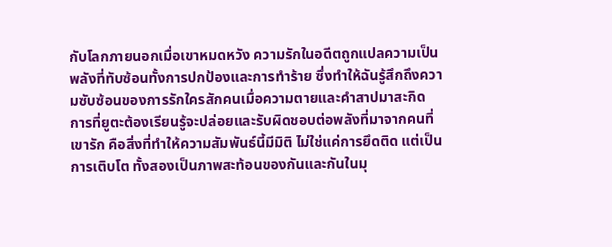กับโลกภายนอกเมื่อเขาหมดหวัง ความรักในอดีตถูกแปลความเป็นพลังที่ทับซ้อนทั้งการปกป้องและการทำร้าย ซึ่งทำให้ฉันรู้สึกถึงความซับซ้อนของการรักใครสักคนเมื่อความตายและคำสาปมาสะกิด
การที่ยูตะต้องเรียนรู้จะปล่อยและรับผิดชอบต่อพลังที่มาจากคนที่เขารัก คือสิ่งที่ทำให้ความสัมพันธ์นี้มีมิติ ไม่ใช่แค่การยึดติด แต่เป็นการเติบโต ทั้งสองเป็นภาพสะท้อนของกันและกันในมุ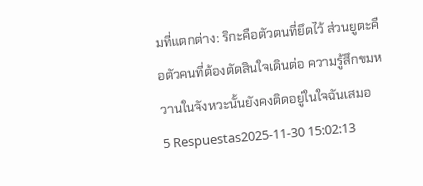มที่แตกต่าง: ริกะคือตัวตนที่ยึดไว้ ส่วนยูตะคือตัวคนที่ต้องตัดสินใจเดินต่อ ความรู้สึกขมหวานในจังหวะนั้นยังคงติดอยู่ในใจฉันเสมอ
5 Respuestas2025-11-30 15:02:13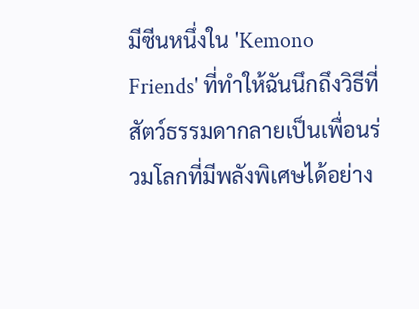มีซีนหนึ่งใน 'Kemono Friends' ที่ทำให้ฉันนึกถึงวิธีที่สัตว์ธรรมดากลายเป็นเพื่อนร่วมโลกที่มีพลังพิเศษได้อย่าง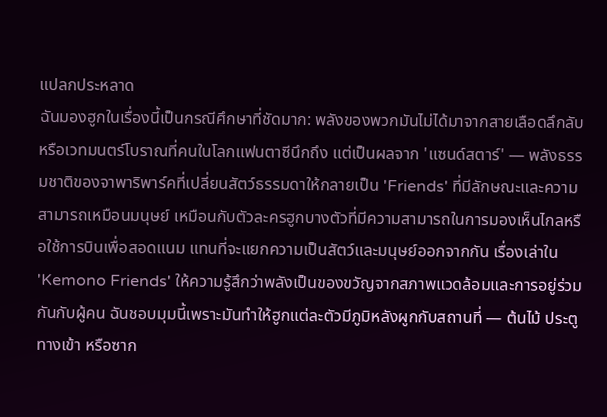แปลกประหลาด
ฉันมองฮูกในเรื่องนี้เป็นกรณีศึกษาที่ชัดมาก: พลังของพวกมันไม่ได้มาจากสายเลือดลึกลับหรือเวทมนตร์โบราณที่คนในโลกแฟนตาซีนึกถึง แต่เป็นผลจาก 'แซนด์สตาร์' — พลังธรรมชาติของจาพาริพาร์คที่เปลี่ยนสัตว์ธรรมดาให้กลายเป็น 'Friends' ที่มีลักษณะและความสามารถเหมือนมนุษย์ เหมือนกับตัวละครฮูกบางตัวที่มีความสามารถในการมองเห็นไกลหรือใช้การบินเพื่อสอดแนม แทนที่จะแยกความเป็นสัตว์และมนุษย์ออกจากกัน เรื่องเล่าใน 'Kemono Friends' ให้ความรู้สึกว่าพลังเป็นของขวัญจากสภาพแวดล้อมและการอยู่ร่วมกันกับผู้คน ฉันชอบมุมนี้เพราะมันทำให้ฮูกแต่ละตัวมีภูมิหลังผูกกับสถานที่ — ต้นไม้ ประตูทางเข้า หรือซาก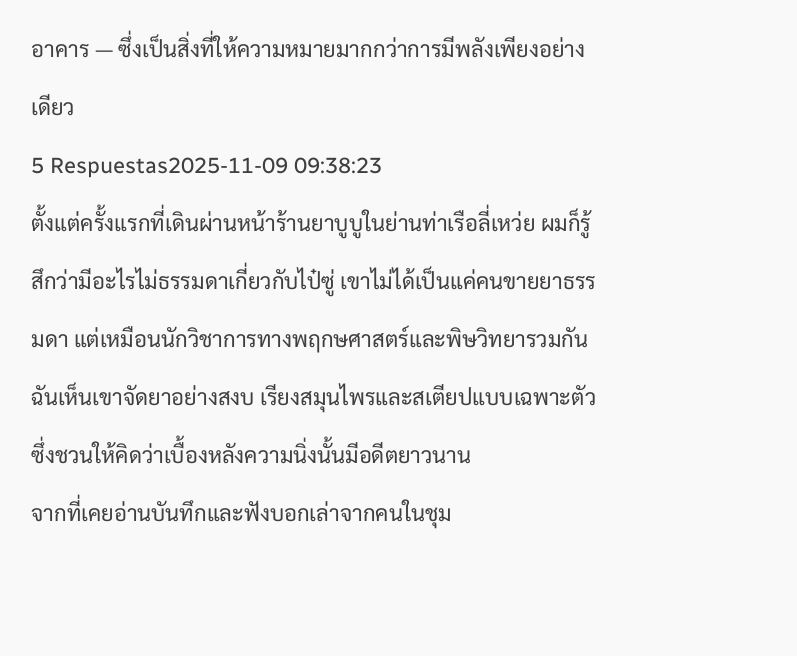อาคาร — ซึ่งเป็นสิ่งที่ให้ความหมายมากกว่าการมีพลังเพียงอย่างเดียว
5 Respuestas2025-11-09 09:38:23
ตั้งแต่ครั้งแรกที่เดินผ่านหน้าร้านยาบูบูในย่านท่าเรือลี่เหว่ย ผมก็รู้สึกว่ามีอะไรไม่ธรรมดาเกี่ยวกับไป๋ซู่ เขาไม่ได้เป็นแค่คนขายยาธรรมดา แต่เหมือนนักวิชาการทางพฤกษศาสตร์และพิษวิทยารวมกัน ฉันเห็นเขาจัดยาอย่างสงบ เรียงสมุนไพรและสเตียปแบบเฉพาะตัว ซึ่งชวนให้คิดว่าเบื้องหลังความนิ่งนั้นมีอดีตยาวนาน
จากที่เคยอ่านบันทึกและฟังบอกเล่าจากคนในชุม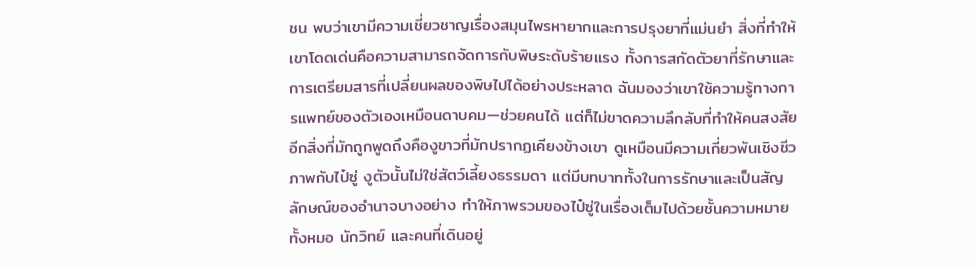ชน พบว่าเขามีความเชี่ยวชาญเรื่องสมุนไพรหายากและการปรุงยาที่แม่นยำ สิ่งที่ทำให้เขาโดดเด่นคือความสามารถจัดการกับพิษระดับร้ายแรง ทั้งการสกัดตัวยาที่รักษาและการเตรียมสารที่เปลี่ยนผลของพิษไปได้อย่างประหลาด ฉันมองว่าเขาใช้ความรู้ทางการแพทย์ของตัวเองเหมือนดาบคม—ช่วยคนได้ แต่ก็ไม่ขาดความลึกลับที่ทำให้คนสงสัย
อีกสิ่งที่มักถูกพูดถึงคืองูขาวที่มักปรากฏเคียงข้างเขา ดูเหมือนมีความเกี่ยวพันเชิงชีวภาพกับไป๋ซู่ งูตัวนั้นไม่ใช่สัตว์เลี้ยงธรรมดา แต่มีบทบาททั้งในการรักษาและเป็นสัญลักษณ์ของอำนาจบางอย่าง ทำให้ภาพรวมของไป๋ซู่ในเรื่องเต็มไปด้วยชั้นความหมาย ทั้งหมอ นักวิทย์ และคนที่เดินอยู่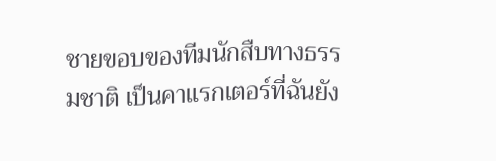ชายขอบของทีมนักสืบทางธรรมชาติ เป็นคาแรกเตอร์ที่ฉันยัง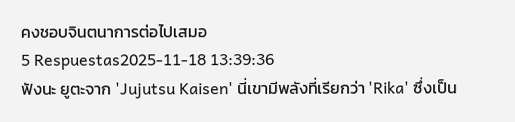คงชอบจินตนาการต่อไปเสมอ
5 Respuestas2025-11-18 13:39:36
ฟังนะ ยูตะจาก 'Jujutsu Kaisen' นี่เขามีพลังที่เรียกว่า 'Rika' ซึ่งเป็น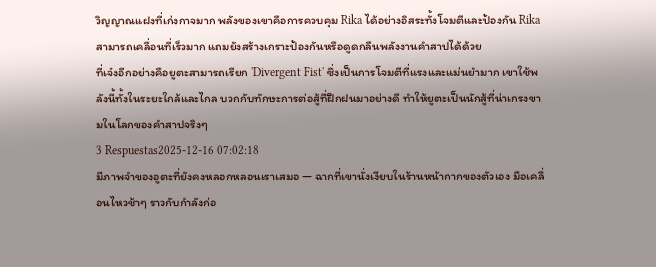วิญญาณแฝงที่เก่งกาจมาก พลังของเขาคือการควบคุม Rika ได้อย่างอิสระทั้งโจมตีและป้องกัน Rika สามารถเคลื่อนที่เร็วมาก แถมยังสร้างเกราะป้องกันหรือดูดกลืนพลังงานคำสาปได้ด้วย
ที่เจ๋งอีกอย่างคือยูตะสามารถเรียก 'Divergent Fist' ซึ่งเป็นการโจมตีที่แรงและแม่นยำมาก เขาใช้พลังนี้ทั้งในระยะใกล้และไกล บวกกับทักษะการต่อสู้ที่ฝึกฝนมาอย่างดี ทำให้ยูตะเป็นนักสู้ที่น่าเกรงขามในโลกของคำสาปจริงๆ
3 Respuestas2025-12-16 07:02:18
มีภาพจำของอูตะที่ยังคงหลอกหลอนเราเสมอ — ฉากที่เขานั่งเงียบในร้านหน้ากากของตัวเอง มือเคลื่อนไหวช้าๆ ราวกับกำลังก่อ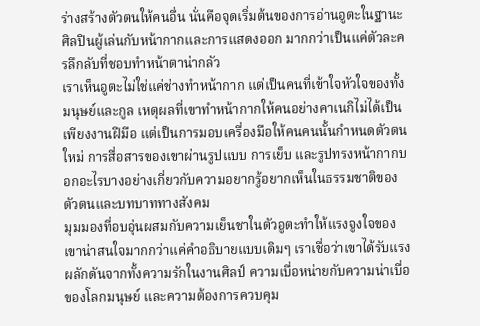ร่างสร้างตัวตนให้คนอื่น นั่นคือจุดเริ่มต้นของการอ่านอูตะในฐานะศิลปินผู้เล่นกับหน้ากากและการแสดงออก มากกว่าเป็นแค่ตัวละครลึกลับที่ชอบทำหน้าตาน่ากลัว
เราเห็นอูตะไม่ใช่แค่ช่างทำหน้ากาก แต่เป็นคนที่เข้าใจหัวใจของทั้งมนุษย์และกูล เหตุผลที่เขาทำหน้ากากให้คนอย่างคาเนกิไม่ได้เป็นเพียงงานฝีมือ แต่เป็นการมอบเครื่องมือให้คนคนนั้นกำหนดตัวตนใหม่ การสื่อสารของเขาผ่านรูปแบบ การเย็บ และรูปทรงหน้ากากบอกอะไรบางอย่างเกี่ยวกับความอยากรู้อยากเห็นในธรรมชาติของตัวตนและบทบาททางสังคม
มุมมองที่อบอุ่นผสมกับความเย็นชาในตัวอูตะทำให้แรงจูงใจของเขาน่าสนใจมากกว่าแค่คำอธิบายแบบเดิมๆ เราเชื่อว่าเขาได้รับแรงผลักดันจากทั้งความรักในงานศิลป์ ความเบื่อหน่ายกับความน่าเบื่อของโลกมนุษย์ และความต้องการควบคุม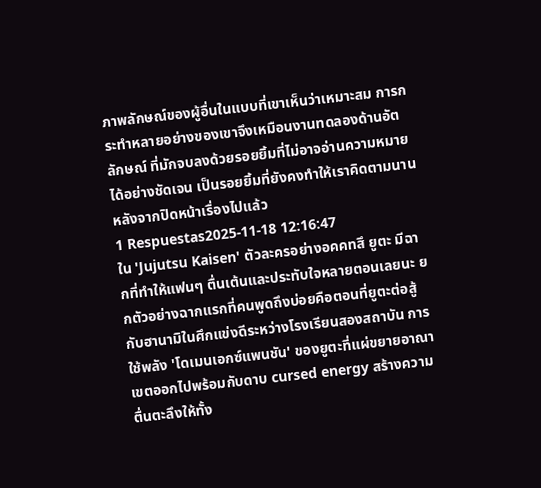ภาพลักษณ์ของผู้อื่นในแบบที่เขาเห็นว่าเหมาะสม การกระทำหลายอย่างของเขาจึงเหมือนงานทดลองด้านอัตลักษณ์ ที่มักจบลงด้วยรอยยิ้มที่ไม่อาจอ่านความหมายได้อย่างชัดเจน เป็นรอยยิ้มที่ยังคงทำให้เราคิดตามนานหลังจากปิดหน้าเรื่องไปแล้ว
1 Respuestas2025-11-18 12:16:47
ใน 'Jujutsu Kaisen' ตัวละครอย่างอคคทสึ ยูตะ มีฉากที่ทำให้แฟนๆ ตื่นเต้นและประทับใจหลายตอนเลยนะ ยกตัวอย่างฉากแรกที่คนพูดถึงบ่อยคือตอนที่ยูตะต่อสู้กับฮานามิในศึกแข่งดีระหว่างโรงเรียนสองสถาบัน การใช้พลัง 'โดเมนเอกซ์แพนชัน' ของยูตะที่แผ่ขยายอาณาเขตออกไปพร้อมกับดาบ cursed energy สร้างความตื่นตะลึงให้ทั้ง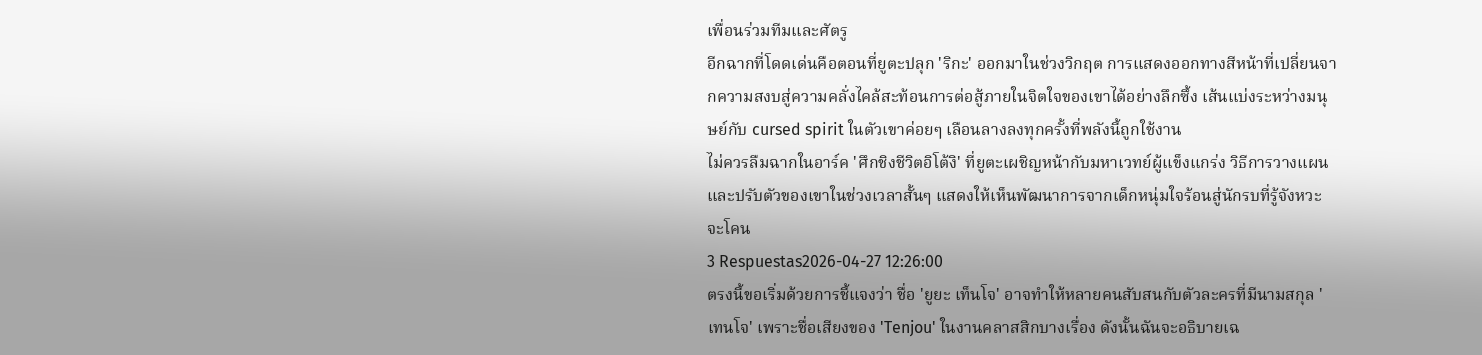เพื่อนร่วมทีมและศัตรู
อีกฉากที่โดดเด่นคือตอนที่ยูตะปลุก 'ริกะ' ออกมาในช่วงวิกฤต การแสดงออกทางสีหน้าที่เปลี่ยนจากความสงบสู่ความคลั่งไคล้สะท้อนการต่อสู้ภายในจิตใจของเขาได้อย่างลึกซึ้ง เส้นแบ่งระหว่างมนุษย์กับ cursed spirit ในตัวเขาค่อยๆ เลือนลางลงทุกครั้งที่พลังนี้ถูกใช้งาน
ไม่ควรลืมฉากในอาร์ค 'ศึกชิงชีวิตอิโต้งิ' ที่ยูตะเผชิญหน้ากับมหาเวทย์ผู้แข็งแกร่ง วิธีการวางแผนและปรับตัวของเขาในช่วงเวลาสั้นๆ แสดงให้เห็นพัฒนาการจากเด็กหนุ่มใจร้อนสู่นักรบที่รู้จังหวะจะโคน
3 Respuestas2026-04-27 12:26:00
ตรงนี้ขอเริ่มด้วยการชี้แจงว่า ชื่อ 'ยูยะ เท็นโจ' อาจทำให้หลายคนสับสนกับตัวละครที่มีนามสกุล 'เทนโจ' เพราะชื่อเสียงของ 'Tenjou' ในงานคลาสสิกบางเรื่อง ดังนั้นฉันจะอธิบายเฉ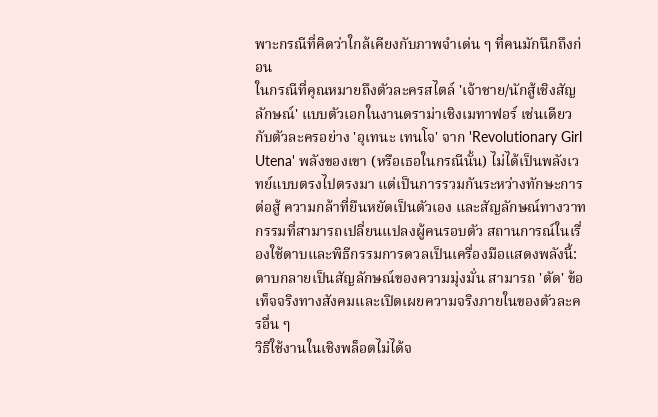พาะกรณีที่คิดว่าใกล้เคียงกับภาพจำเด่น ๆ ที่คนมักนึกถึงก่อน
ในกรณีที่คุณหมายถึงตัวละครสไตล์ 'เจ้าชาย/นักสู้เชิงสัญลักษณ์' แบบตัวเอกในงานดราม่าเชิงเมทาฟอร์ เช่นเดียวกับตัวละครอย่าง 'อุเทนะ เทนโจ' จาก 'Revolutionary Girl Utena' พลังของเขา (หรือเธอในกรณีนั้น) ไม่ได้เป็นพลังเวทย์แบบตรงไปตรงมา แต่เป็นการรวมกันระหว่างทักษะการต่อสู้ ความกล้าที่ยืนหยัดเป็นตัวเอง และสัญลักษณ์ทางวาทกรรมที่สามารถเปลี่ยนแปลงผู้คนรอบตัว สถานการณ์ในเรื่องใช้ดาบและพิธีกรรมการดวลเป็นเครื่องมือแสดงพลังนี้: ดาบกลายเป็นสัญลักษณ์ของความมุ่งมั่น สามารถ 'ตัด' ข้อเท็จจริงทางสังคมและเปิดเผยความจริงภายในของตัวละครอื่น ๆ
วิธีใช้งานในเชิงพล็อตไม่ได้จ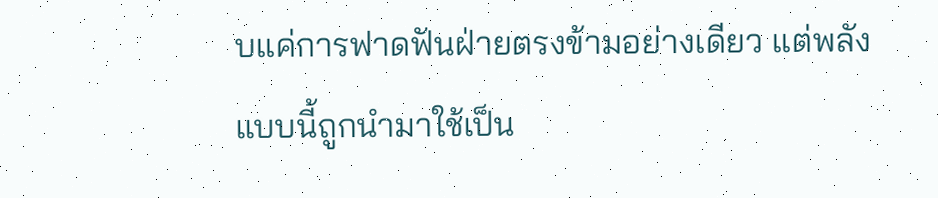บแค่การฟาดฟันฝ่ายตรงข้ามอย่างเดียว แต่พลังแบบนี้ถูกนำมาใช้เป็น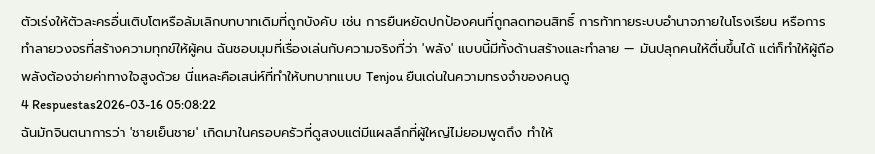ตัวเร่งให้ตัวละครอื่นเติบโตหรือล้มเลิกบทบาทเดิมที่ถูกบังคับ เช่น การยืนหยัดปกป้องคนที่ถูกลดทอนสิทธิ์ การท้าทายระบบอำนาจภายในโรงเรียน หรือการทำลายวงจรที่สร้างความทุกข์ให้ผู้คน ฉันชอบมุมที่เรื่องเล่นกับความจริงที่ว่า 'พลัง' แบบนี้มีทั้งด้านสร้างและทำลาย — มันปลุกคนให้ตื่นขึ้นได้ แต่ก็ทำให้ผู้ถือพลังต้องจ่ายค่าทางใจสูงด้วย นี่แหละคือเสน่ห์ที่ทำให้บทบาทแบบ Tenjou ยืนเด่นในความทรงจำของคนดู
4 Respuestas2026-03-16 05:08:22
ฉันมักจินตนาการว่า 'ชายเย็นชาย' เกิดมาในครอบครัวที่ดูสงบแต่มีแผลลึกที่ผู้ใหญ่ไม่ยอมพูดถึง ทำให้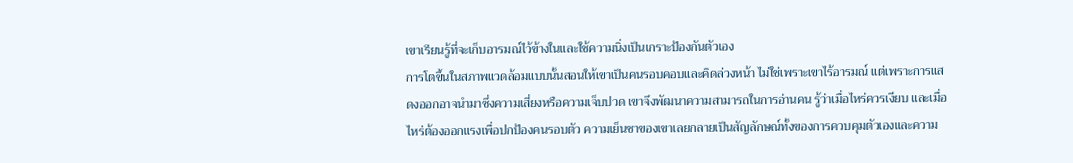เขาเรียนรู้ที่จะเก็บอารมณ์ไว้ข้างในและใช้ความนิ่งเป็นเกราะป้องกันตัวเอง
การโตขึ้นในสภาพแวดล้อมแบบนั้นสอนให้เขาเป็นคนรอบคอบและคิดล่วงหน้า ไม่ใช่เพราะเขาไร้อารมณ์ แต่เพราะการแสดงออกอาจนำมาซึ่งความเสี่ยงหรือความเจ็บปวด เขาจึงพัฒนาความสามารถในการอ่านคน รู้ว่าเมื่อไหร่ควรเงียบ และเมื่อไหร่ต้องออกแรงเพื่อปกป้องคนรอบตัว ความเย็นชาของเขาเลยกลายเป็นสัญลักษณ์ทั้งของการควบคุมตัวเองและความ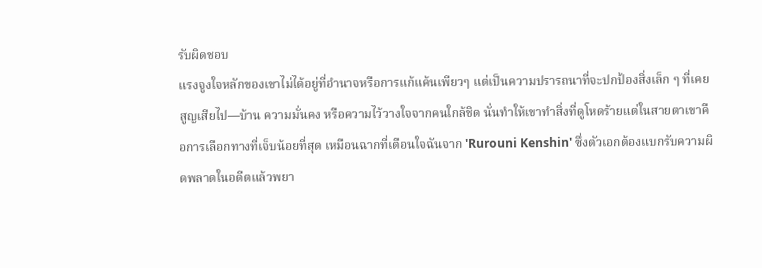รับผิดชอบ
แรงจูงใจหลักของเขาไม่ได้อยู่ที่อำนาจหรือการแก้แค้นเพียวๆ แต่เป็นความปรารถนาที่จะปกป้องสิ่งเล็ก ๆ ที่เคยสูญเสียไป—บ้าน ความมั่นคง หรือความไว้วางใจจากคนใกล้ชิด นั่นทำให้เขาทำสิ่งที่ดูโหดร้ายแต่ในสายตาเขาคือการเลือกทางที่เจ็บน้อยที่สุด เหมือนฉากที่เตือนใจฉันจาก 'Rurouni Kenshin' ซึ่งตัวเอกต้องแบกรับความผิดพลาดในอดีตแล้วพยา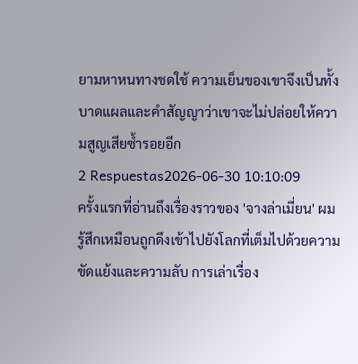ยามหาหนทางชดใช้ ความเย็นของเขาจึงเป็นทั้งบาดแผลและคำสัญญาว่าเขาจะไม่ปล่อยให้ความสูญเสียซ้ำรอยอีก
2 Respuestas2026-06-30 10:10:09
ครั้งแรกที่อ่านถึงเรื่องราวของ 'จางล่าเมี่ยน' ผมรู้สึกเหมือนถูกดึงเข้าไปยังโลกที่เต็มไปด้วยความขัดแย้งและความลับ การเล่าเรื่อง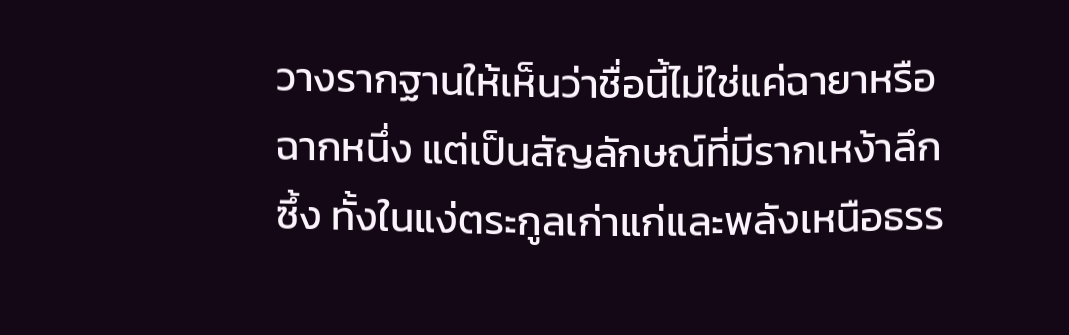วางรากฐานให้เห็นว่าชื่อนี้ไม่ใช่แค่ฉายาหรือฉากหนึ่ง แต่เป็นสัญลักษณ์ที่มีรากเหง้าลึกซึ้ง ทั้งในแง่ตระกูลเก่าแก่และพลังเหนือธรร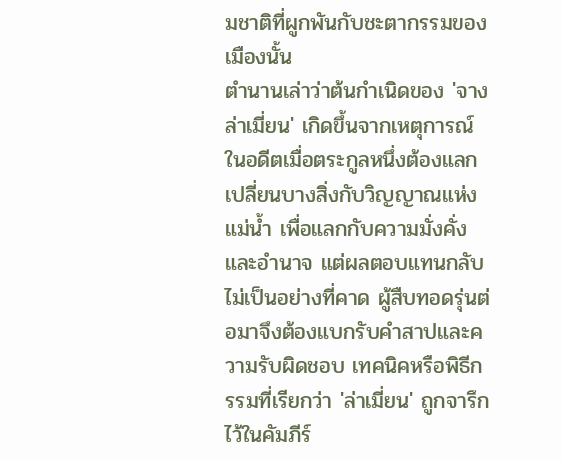มชาติที่ผูกพันกับชะตากรรมของเมืองนั้น
ตำนานเล่าว่าต้นกำเนิดของ 'จางล่าเมี่ยน' เกิดขึ้นจากเหตุการณ์ในอดีตเมื่อตระกูลหนึ่งต้องแลกเปลี่ยนบางสิ่งกับวิญญาณแห่งแม่น้ำ เพื่อแลกกับความมั่งคั่งและอำนาจ แต่ผลตอบแทนกลับไม่เป็นอย่างที่คาด ผู้สืบทอดรุ่นต่อมาจึงต้องแบกรับคำสาปและความรับผิดชอบ เทคนิคหรือพิธีกรรมที่เรียกว่า 'ล่าเมี่ยน' ถูกจารึกไว้ในคัมภีร์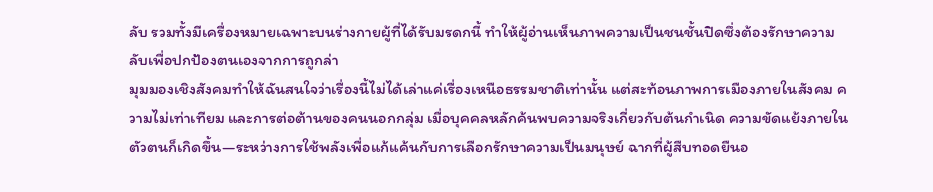ลับ รวมทั้งมีเครื่องหมายเฉพาะบนร่างกายผู้ที่ได้รับมรดกนี้ ทำให้ผู้อ่านเห็นภาพความเป็นชนชั้นปิดซึ่งต้องรักษาความลับเพื่อปกป้องตนเองจากการถูกล่า
มุมมองเชิงสังคมทำให้ฉันสนใจว่าเรื่องนี้ไม่ได้เล่าแค่เรื่องเหนือธรรมชาติเท่านั้น แต่สะท้อนภาพการเมืองภายในสังคม ความไม่เท่าเทียม และการต่อต้านของคนนอกกลุ่ม เมื่อบุคคลหลักค้นพบความจริงเกี่ยวกับต้นกำเนิด ความขัดแย้งภายในตัวตนก็เกิดขึ้น—ระหว่างการใช้พลังเพื่อแก้แค้นกับการเลือกรักษาความเป็นมนุษย์ ฉากที่ผู้สืบทอดยืนอ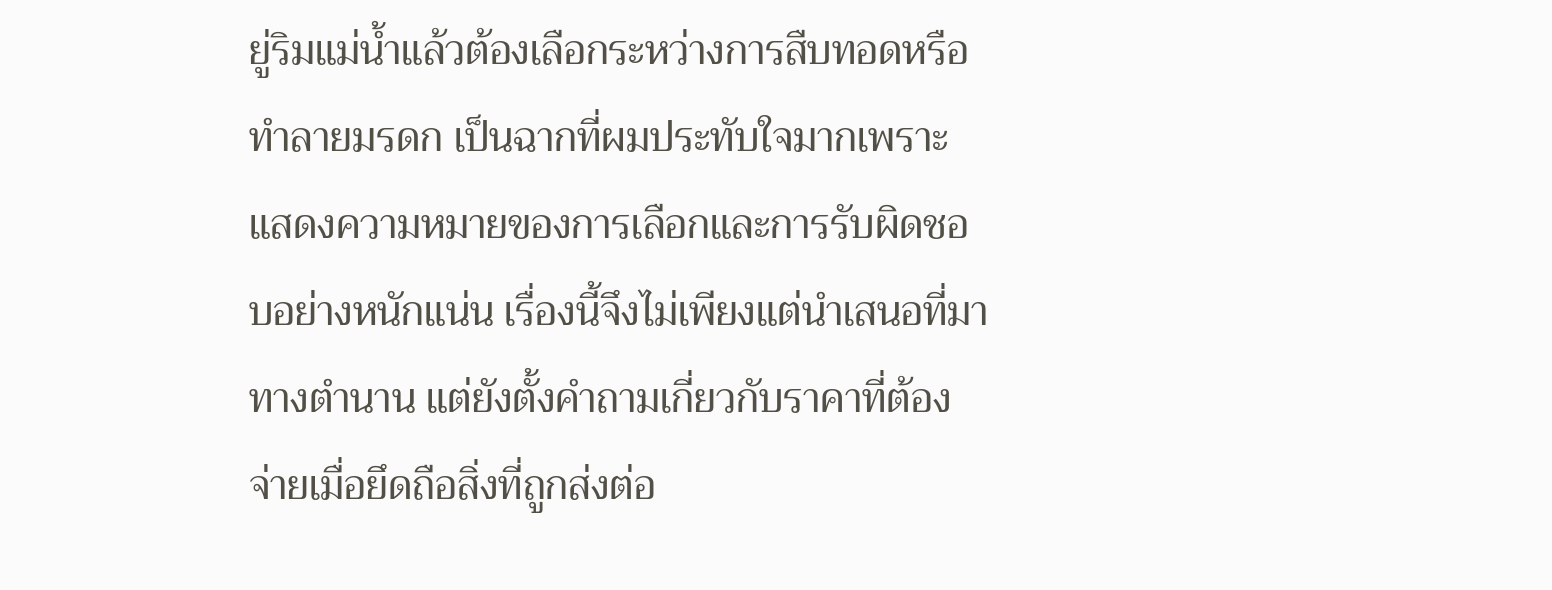ยู่ริมแม่น้ำแล้วต้องเลือกระหว่างการสืบทอดหรือทำลายมรดก เป็นฉากที่ผมประทับใจมากเพราะแสดงความหมายของการเลือกและการรับผิดชอบอย่างหนักแน่น เรื่องนี้จึงไม่เพียงแต่นำเสนอที่มาทางตำนาน แต่ยังตั้งคำถามเกี่ยวกับราคาที่ต้องจ่ายเมื่อยึดถือสิ่งที่ถูกส่งต่อ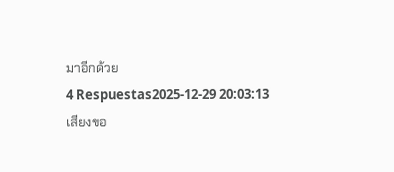มาอีกด้วย
4 Respuestas2025-12-29 20:03:13
เสียงขอ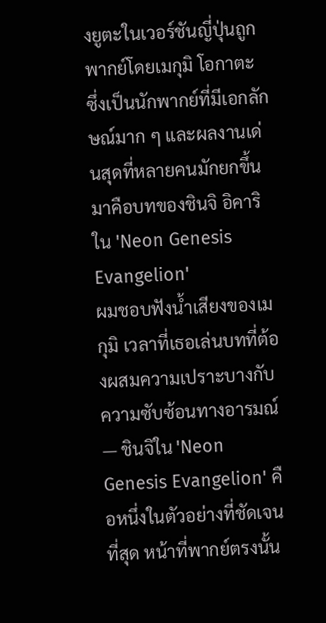งยูตะในเวอร์ชันญี่ปุ่นถูกพากย์โดยเมกุมิ โอกาตะ ซึ่งเป็นนักพากย์ที่มีเอกลักษณ์มาก ๆ และผลงานเด่นสุดที่หลายคนมักยกขึ้นมาคือบทของชินจิ อิคาริใน 'Neon Genesis Evangelion'
ผมชอบฟังน้ำเสียงของเมกุมิ เวลาที่เธอเล่นบทที่ต้องผสมความเปราะบางกับความซับซ้อนทางอารมณ์ — ชินจิใน 'Neon Genesis Evangelion' คือหนึ่งในตัวอย่างที่ชัดเจนที่สุด หน้าที่พากย์ตรงนั้น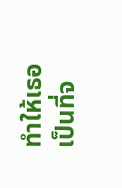ทำให้เธอเป็นที่จ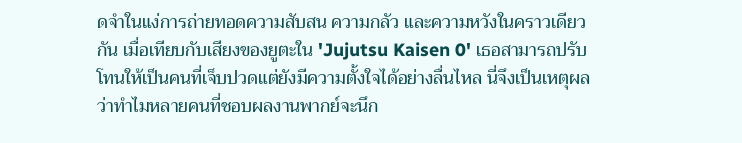ดจำในแง่การถ่ายทอดความสับสน ความกลัว และความหวังในคราวเดียวกัน เมื่อเทียบกับเสียงของยูตะใน 'Jujutsu Kaisen 0' เธอสามารถปรับโทนให้เป็นคนที่เจ็บปวดแต่ยังมีความตั้งใจได้อย่างลื่นไหล นี่จึงเป็นเหตุผลว่าทำไมหลายคนที่ชอบผลงานพากย์จะนึก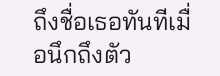ถึงชื่อเธอทันทีเมื่อนึกถึงตัว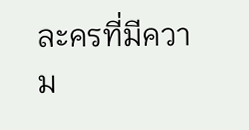ละครที่มีความ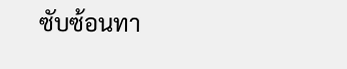ซับซ้อนทา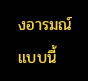งอารมณ์แบบนี้